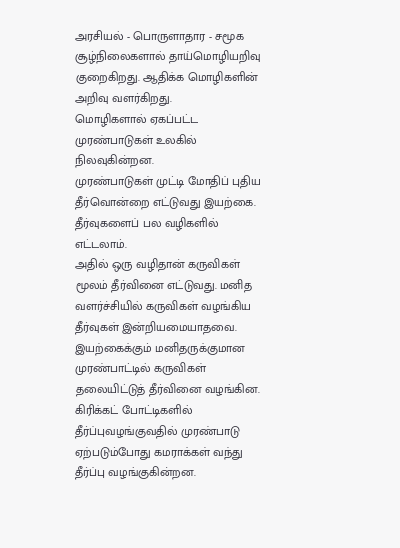அரசியல் - பொருளாதார - சமூக சூழ்நிலைகளால் தாய்மொழியறிவு குறைகிறது. ஆதிக்க மொழிகளின் அறிவு வளர்கிறது.
மொழிகளால் ஏகப்பட்ட முரண்பாடுகள் உலகில் நிலவுகின்றன.
முரண்பாடுகள் முட்டி மோதிப் புதிய தீர்வொன்றை எட்டுவது இயற்கை. தீர்வுகளைப் பல வழிகளில் எட்டலாம்.
அதில் ஒரு வழிதான் கருவிகள் மூலம் தீர்வினை எட்டுவது. மனித வளர்ச்சியில் கருவிகள் வழங்கிய தீர்வுகள் இன்றியமையாதவை. இயற்கைக்கும் மனிதருக்குமான முரண்பாட்டில் கருவிகள் தலையிட்டுத் தீர்வினை வழங்கின. கிரிக்கட் போட்டிகளில் தீர்ப்புவழங்குவதில் முரண்பாடு ஏற்படும்போது கமராக்கள் வந்து தீர்ப்பு வழங்குகின்றன.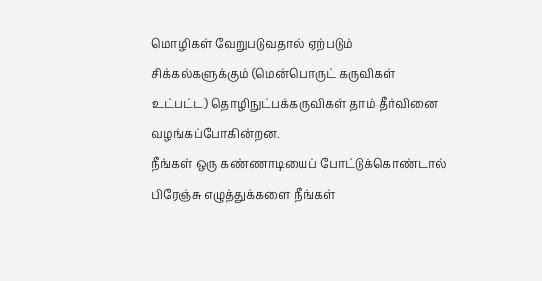மொழிகள் வேறுபடுவதால் ஏற்படும் சிக்கல்களுக்கும் (மென்பொருட் கருவிகள் உட்பட்ட) தொழிநுட்பக்கருவிகள் தாம் தீர்வினை வழங்கப்போகின்றன.
நீங்கள் ஒரு கண்ணாடியைப் போட்டுக்கொண்டால் பிரேஞ்சு எழுத்துக்களை நீங்கள்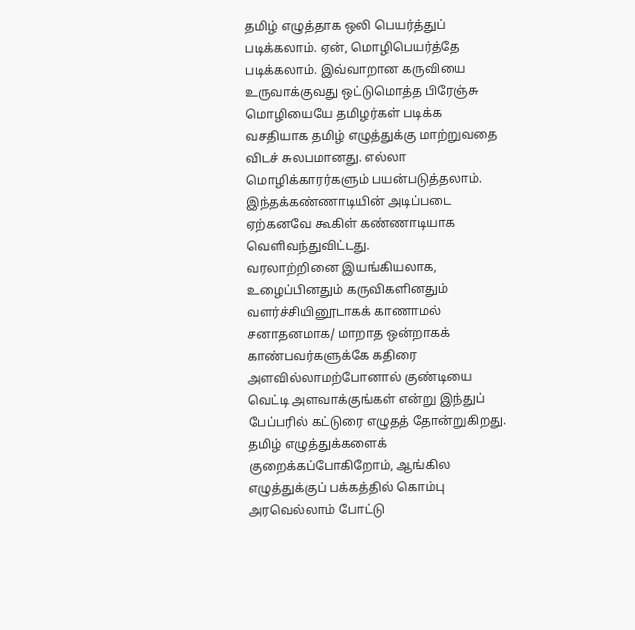தமிழ் எழுத்தாக ஒலி பெயர்த்துப் படிக்கலாம். ஏன், மொழிபெயர்த்தே படிக்கலாம். இவ்வாறான கருவியை உருவாக்குவது ஒட்டுமொத்த பிரேஞ்சு மொழியையே தமிழர்கள் படிக்க வசதியாக தமிழ் எழுத்துக்கு மாற்றுவதை விடச் சுலபமானது. எல்லா மொழிக்காரர்களும் பயன்படுத்தலாம். இந்தக்கண்ணாடியின் அடிப்படை ஏற்கனவே கூகிள் கண்ணாடியாக வெளிவந்துவிட்டது.
வரலாற்றினை இயங்கியலாக, உழைப்பினதும் கருவிகளினதும் வளர்ச்சியினூடாகக் காணாமல் சனாதனமாக/ மாறாத ஒன்றாகக் காண்பவர்களுக்கே கதிரை அளவில்லாமற்போனால் குண்டியை வெட்டி அளவாக்குங்கள் என்று இந்துப் பேப்பரில் கட்டுரை எழுதத் தோன்றுகிறது.
தமிழ் எழுத்துக்களைக் குறைக்கப்போகிறோம், ஆங்கில எழுத்துக்குப் பக்கத்தில் கொம்பு அரவெல்லாம் போட்டு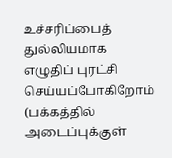உச்சரிப்பைத் துல்லியமாக எழுதிப் புரட்சி செய்யப்போகிறோம் (பக்கத்தில் அடைப்புக்குள்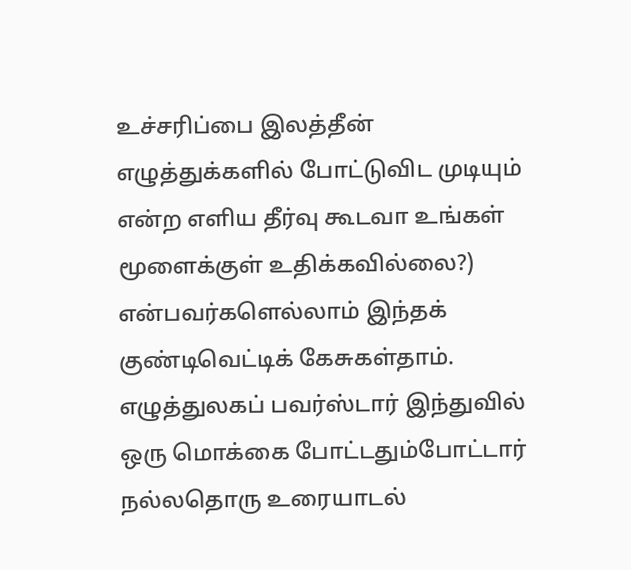உச்சரிப்பை இலத்தீன் எழுத்துக்களில் போட்டுவிட முடியும் என்ற எளிய தீர்வு கூடவா உங்கள் மூளைக்குள் உதிக்கவில்லை?) என்பவர்களெல்லாம் இந்தக் குண்டிவெட்டிக் கேசுகள்தாம்.
எழுத்துலகப் பவர்ஸ்டார் இந்துவில் ஒரு மொக்கை போட்டதும்போட்டார் நல்லதொரு உரையாடல்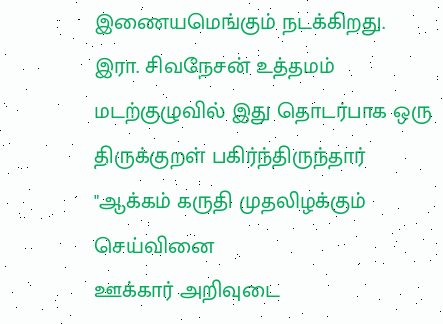இணையமெங்கும் நடக்கிறது.
இரா. சிவநேசன் உத்தமம் மடற்குழுவில் இது தொடர்பாக ஒரு திருக்குறள் பகிர்ந்திருந்தார்
"ஆக்கம் கருதி முதலிழக்கும் செய்வினை
ஊக்கார் அறிவுடை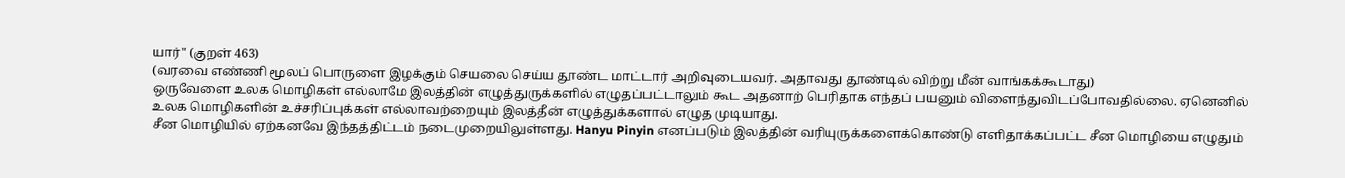யார்" (குறள் 463)
(வரவை எண்ணி மூலப் பொருளை இழக்கும் செயலை செய்ய தூண்ட மாட்டார் அறிவுடையவர். அதாவது தூண்டில் விற்று மீன் வாங்கக்கூடாது)
ஒருவேளை உலக மொழிகள் எல்லாமே இலத்தின் எழுத்துருக்களில் எழுதப்பட்டாலும் கூட அதனாற் பெரிதாக எந்தப் பயனும் விளைந்துவிடப்போவதில்லை. ஏனெனில் உலக மொழிகளின் உச்சரிப்புக்கள் எல்லாவற்றையும் இலத்தீன் எழுத்துக்களால் எழுத முடியாது.
சீன மொழியில் ஏற்கனவே இந்தத்திட்டம் நடைமுறையிலுள்ளது. Hanyu Pinyin எனப்படும் இலத்தின் வரியுருக்களைக்கொண்டு எளிதாக்கப்பட்ட சீன மொழியை எழுதும்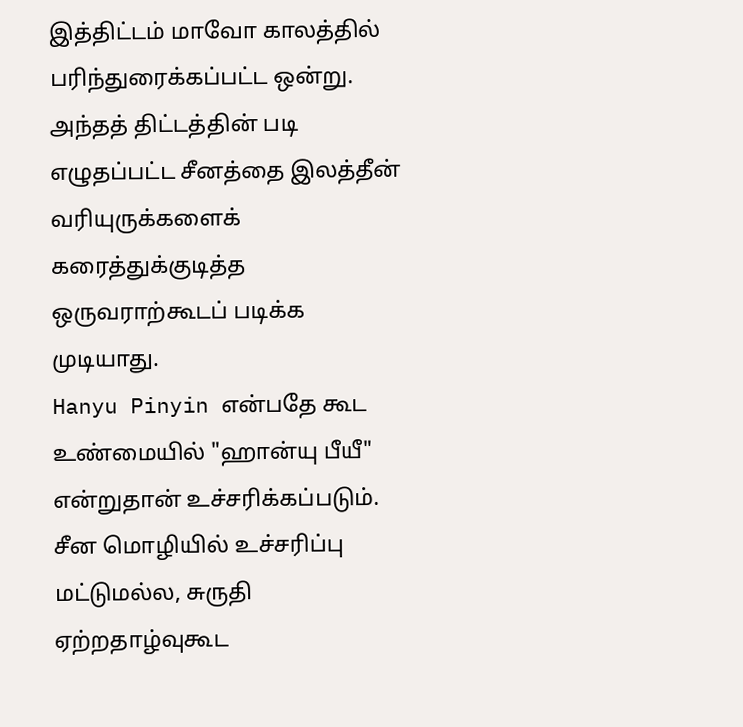இத்திட்டம் மாவோ காலத்தில் பரிந்துரைக்கப்பட்ட ஒன்று.
அந்தத் திட்டத்தின் படி எழுதப்பட்ட சீனத்தை இலத்தீன் வரியுருக்களைக் கரைத்துக்குடித்த ஒருவராற்கூடப் படிக்க முடியாது.
Hanyu Pinyin என்பதே கூட உண்மையில் "ஹான்யு பீயீ" என்றுதான் உச்சரிக்கப்படும்.
சீன மொழியில் உச்சரிப்பு மட்டுமல்ல, சுருதி ஏற்றதாழ்வுகூட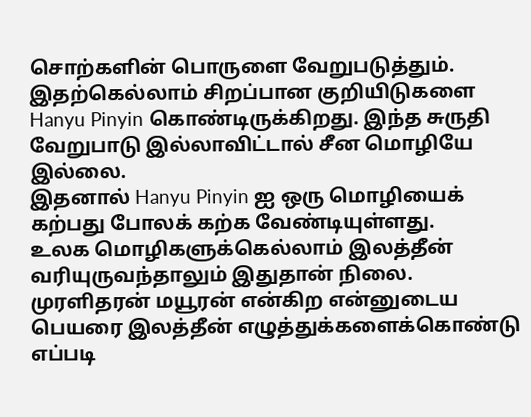சொற்களின் பொருளை வேறுபடுத்தும். இதற்கெல்லாம் சிறப்பான குறியிடுகளை Hanyu Pinyin கொண்டிருக்கிறது. இந்த சுருதி வேறுபாடு இல்லாவிட்டால் சீன மொழியே இல்லை.
இதனால் Hanyu Pinyin ஐ ஒரு மொழியைக் கற்பது போலக் கற்க வேண்டியுள்ளது.
உலக மொழிகளுக்கெல்லாம் இலத்தீன் வரியுருவந்தாலும் இதுதான் நிலை. முரளிதரன் மயூரன் என்கிற என்னுடைய பெயரை இலத்தீன் எழுத்துக்களைக்கொண்டு எப்படி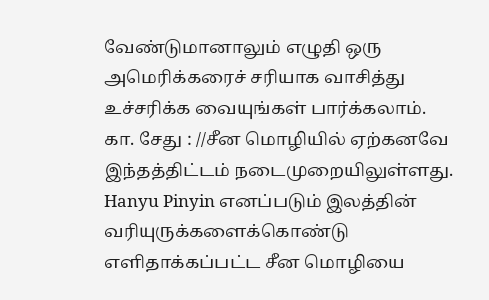வேண்டுமானாலும் எழுதி ஒரு அமெரிக்கரைச் சரியாக வாசித்து உச்சரிக்க வையுங்கள் பார்க்கலாம்.
கா. சேது : //சீன மொழியில் ஏற்கனவே இந்தத்திட்டம் நடைமுறையிலுள்ளது. Hanyu Pinyin எனப்படும் இலத்தின் வரியுருக்களைக்கொண்டு எளிதாக்கப்பட்ட சீன மொழியை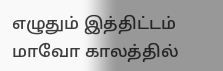எழுதும் இத்திட்டம் மாவோ காலத்தில்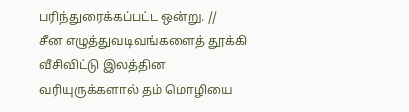பரிந்துரைக்கப்பட்ட ஒன்று. //
சீன எழுத்துவடிவங்களைத் தூக்கி வீசிவிட்டு இலத்தின வரியுருக்களால் தம் மொழியை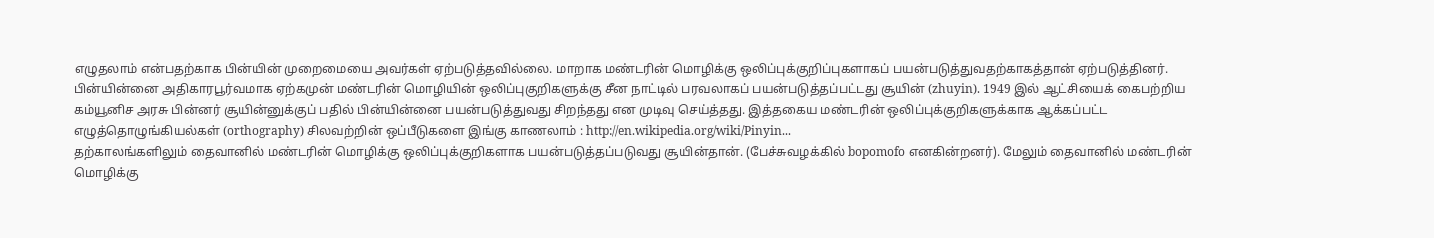எழுதலாம் என்பதற்காக பின்யின் முறைமையை அவர்கள் ஏற்படுத்தவில்லை. மாறாக மண்டரின் மொழிக்கு ஒலிப்புக்குறிப்புகளாகப் பயன்படுத்துவதற்காகத்தான் ஏற்படுத்தினர்.
பின்யின்னை அதிகாரபூர்வமாக ஏற்கமுன் மண்டரின் மொழியின் ஒலிப்புகுறிகளுக்கு சீன நாட்டில் பரவலாகப் பயன்படுத்தப்பட்டது சூயின் (zhuyin). 1949 இல் ஆட்சியைக் கைபற்றிய கம்யூனிச அரசு பின்னர் சூயின்னுக்குப் பதில் பின்யின்னை பயன்படுத்துவது சிறந்தது என முடிவு செய்த்தது. இத்தகைய மண்டரின் ஒலிப்புக்குறிகளுக்காக ஆக்கப்பட்ட எழுத்தொழுங்கியல்கள் (orthography) சிலவற்றின் ஒப்பீடுகளை இங்கு காணலாம் : http://en.wikipedia.org/wiki/Pinyin...
தற்காலங்களிலும் தைவானில் மண்டரின் மொழிக்கு ஒலிப்புக்குறிகளாக பயன்படுத்தப்படுவது சூயின்தான். (பேச்சுவழக்கில் bopomofo எனகின்றனர்). மேலும் தைவானில் மண்டரின் மொழிக்கு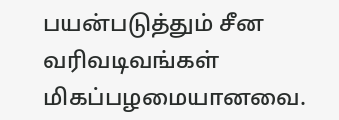பயன்படுத்தும் சீன வரிவடிவங்கள் மிகப்பழமையானவை.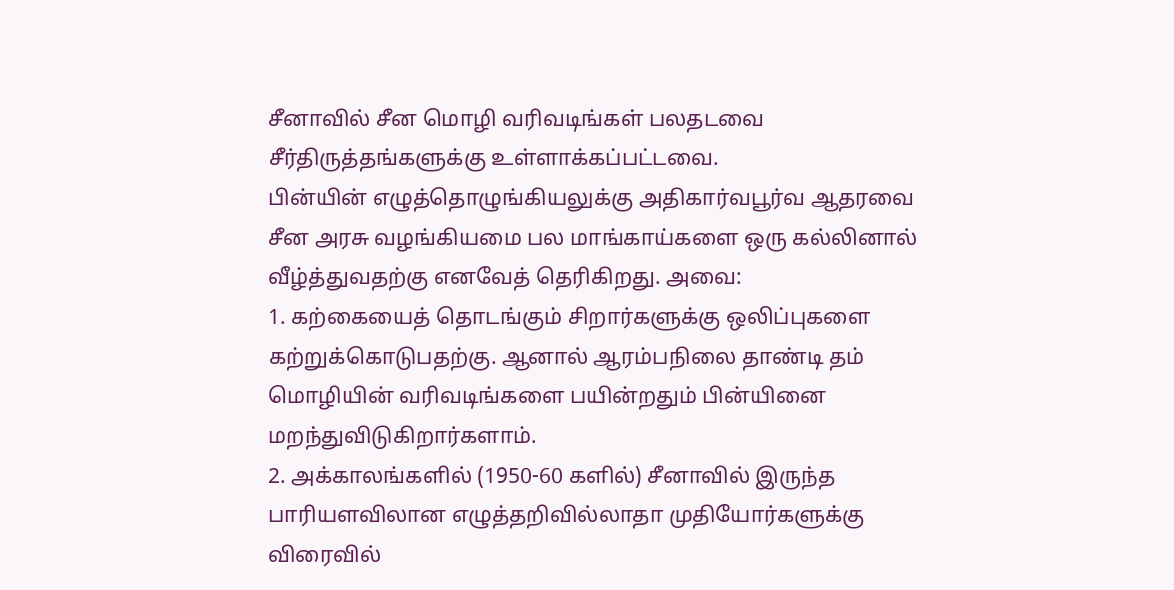சீனாவில் சீன மொழி வரிவடிங்கள் பலதடவை சீர்திருத்தங்களுக்கு உள்ளாக்கப்பட்டவை.
பின்யின் எழுத்தொழுங்கியலுக்கு அதிகார்வபூர்வ ஆதரவை சீன அரசு வழங்கியமை பல மாங்காய்களை ஒரு கல்லினால் வீழ்த்துவதற்கு எனவேத் தெரிகிறது. அவை:
1. கற்கையைத் தொடங்கும் சிறார்களுக்கு ஒலிப்புகளை கற்றுக்கொடுபதற்கு. ஆனால் ஆரம்பநிலை தாண்டி தம் மொழியின் வரிவடிங்களை பயின்றதும் பின்யினை மறந்துவிடுகிறார்களாம்.
2. அக்காலங்களில் (1950-60 களில்) சீனாவில் இருந்த பாரியளவிலான எழுத்தறிவில்லாதா முதியோர்களுக்கு விரைவில்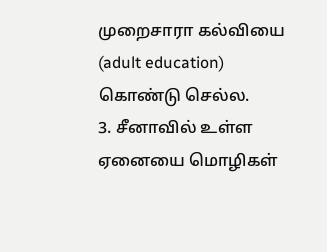முறைசாரா கல்வியை (adult education) கொண்டு செல்ல.
3. சீனாவில் உள்ள ஏனையை மொழிகள்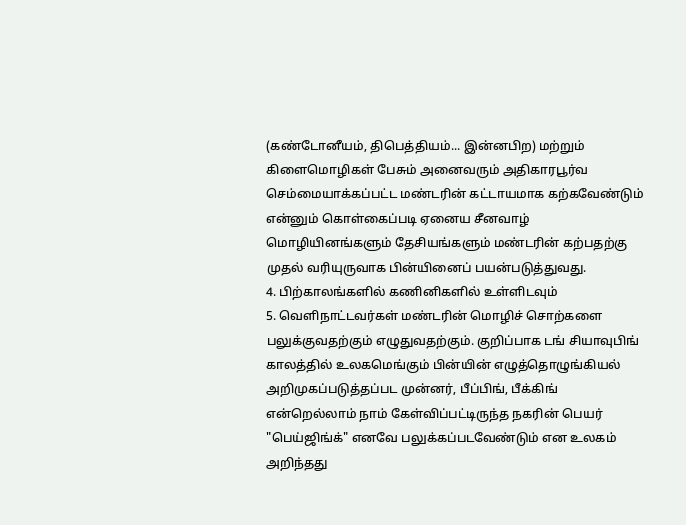(கண்டோனீயம், திபெத்தியம்... இன்னபிற) மற்றும் கிளைமொழிகள் பேசும் அனைவரும் அதிகாரபூர்வ செம்மையாக்கப்பட்ட மண்டரின் கட்டாயமாக கற்கவேண்டும் என்னும் கொள்கைப்படி ஏனைய சீனவாழ் மொழியினங்களும் தேசியங்களும் மண்டரின் கற்பதற்கு முதல் வரியுருவாக பின்யினைப் பயன்படுத்துவது.
4. பிற்காலங்களில் கணினிகளில் உள்ளிடவும்
5. வெளிநாட்டவர்கள் மண்டரின் மொழிச் சொற்களை பலுக்குவதற்கும் எழுதுவதற்கும். குறிப்பாக டங் சியாவுபிங் காலத்தில் உலகமெங்கும் பின்யின் எழுத்தொழுங்கியல் அறிமுகப்படுத்தப்பட முன்னர், பீப்பிங், பீக்கிங் என்றெல்லாம் நாம் கேள்விப்பட்டிருந்த நகரின் பெயர் "பெய்ஜிங்க்" எனவே பலுக்கப்படவேண்டும் என உலகம் அறிந்தது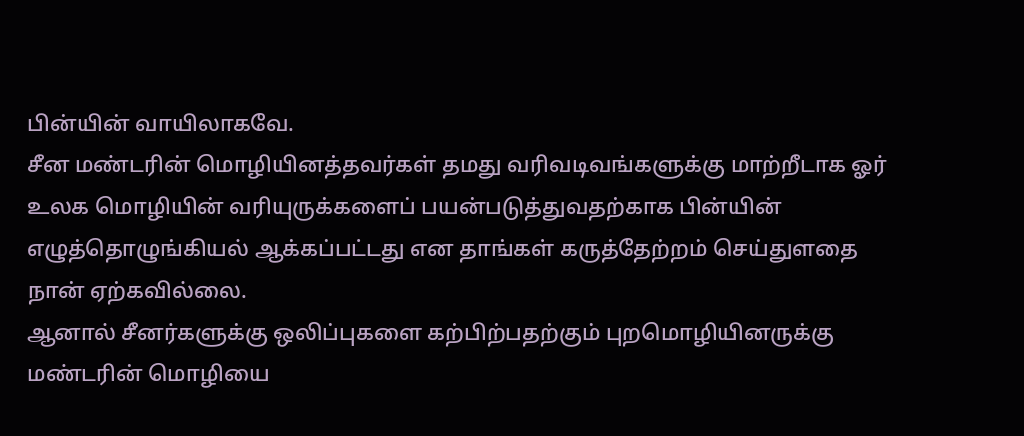பின்யின் வாயிலாகவே.
சீன மண்டரின் மொழியினத்தவர்கள் தமது வரிவடிவங்களுக்கு மாற்றீடாக ஓர் உலக மொழியின் வரியுருக்களைப் பயன்படுத்துவதற்காக பின்யின் எழுத்தொழுங்கியல் ஆக்கப்பட்டது என தாங்கள் கருத்தேற்றம் செய்துளதை நான் ஏற்கவில்லை.
ஆனால் சீனர்களுக்கு ஒலிப்புகளை கற்பிற்பதற்கும் புறமொழியினருக்கு மண்டரின் மொழியை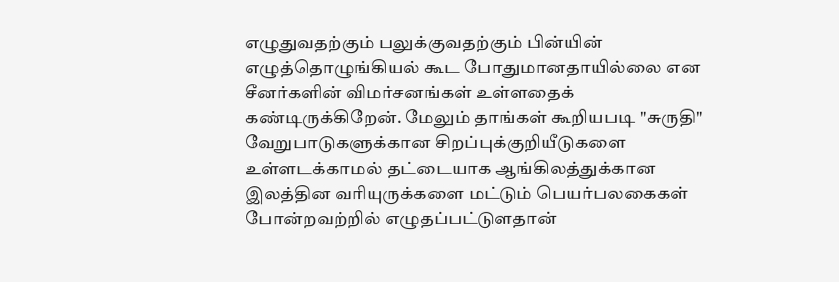எழுதுவதற்கும் பலுக்குவதற்கும் பின்யின் எழுத்தொழுங்கியல் கூட போதுமானதாயில்லை என சீனர்களின் விமர்சனங்கள் உள்ளதைக் கண்டிருக்கிறேன். மேலும் தாங்கள் கூறியபடி "சுருதி" வேறுபாடுகளுக்கான சிறப்புக்குறியீடுகளை உள்ளடக்காமல் தட்டையாக ஆங்கிலத்துக்கான இலத்தின வரியுருக்களை மட்டும் பெயர்பலகைகள் போன்றவற்றில் எழுதப்பட்டுளதான்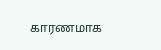காரணமாக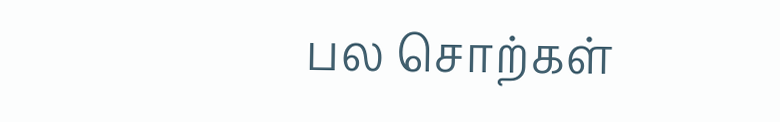பல சொற்கள்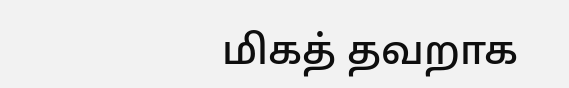மிகத் தவறாக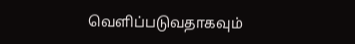வெளிப்படுவதாகவும்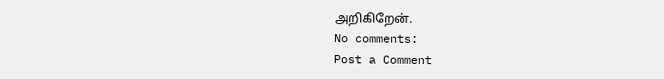அறிகிறேன்.
No comments:
Post a Comment